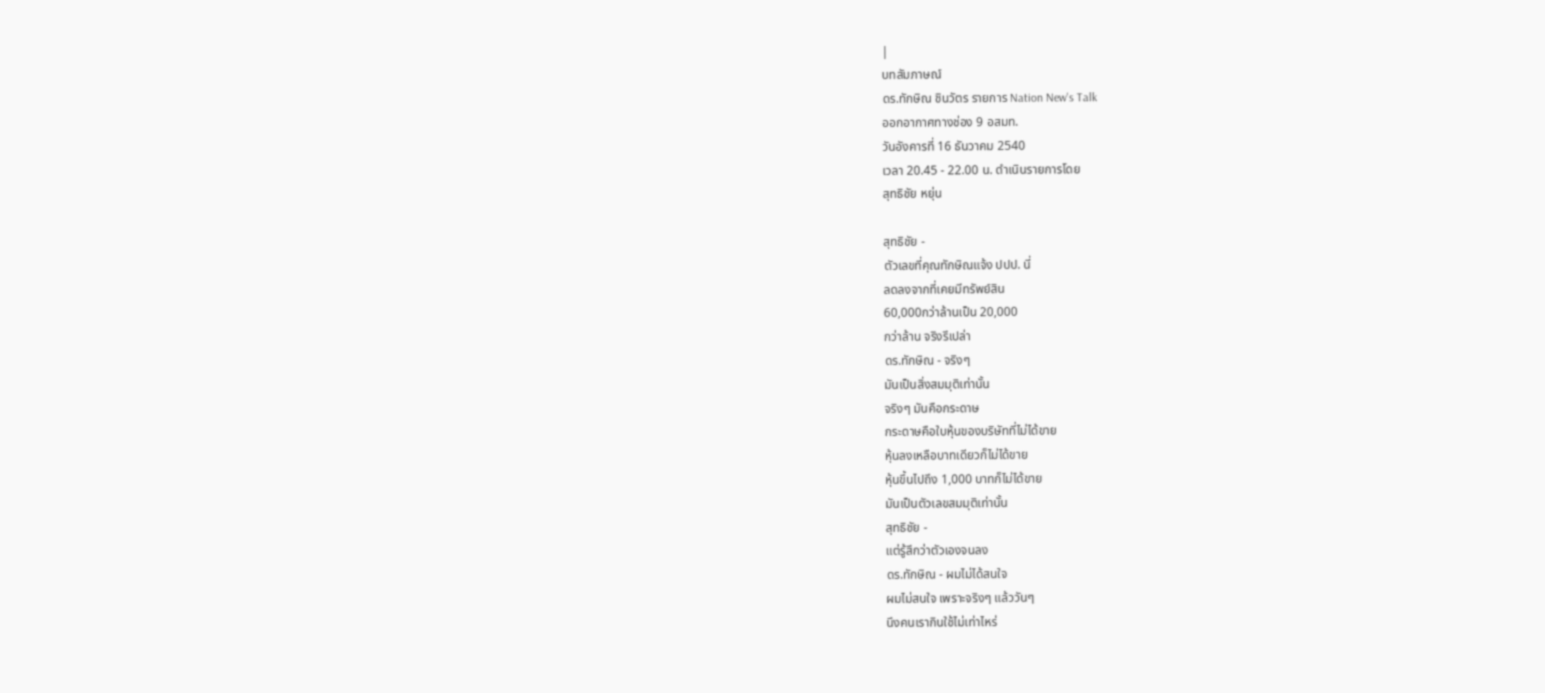|
บทสัมภาษณ์
ดร.ทักษิณ ชินวัตร รายการ Nation New's Talk
ออกอากาศทางช่อง 9 อสมท.
วันอังคารที่ 16 ธันวาคม 2540
เวลา 20.45 - 22.00 น. ดำเนินรายการโดย
สุทธิชัย หยุ่น

สุทธิชัย -
ตัวเลขที่คุณทักษิณแจ้ง ปปป. นี่
ลดลงจากที่เคยมีทรัพย์สิน
60,000กว่าล้านเป็น 20,000
กว่าล้าน จริงรึเปล่า
ดร.ทักษิณ - จริงๆ
มันเป็นสิ่งสมมุติเท่านั้น
จริงๆ มันคือกระดาษ
กระดาษคือใบหุ้นของบริษัทที่ไม่ได้ขาย
หุ้นลงเหลือบาทเดียวก็ไม่ได้ขาย
หุ้นขึ้นไปถึง 1,000 บาทก็ไม่ได้ขาย
มันเป็นตัวเลขสมมุติเท่านั้น
สุทธิชัย -
แต่รู้สึกว่าตัวเองจนลง
ดร.ทักษิณ - ผมไม่ได้สนใจ
ผมไม่สนใจ เพราะจริงๆ แล้ววันๆ
นึงคนเรากินใช้ไม่เท่าไหร่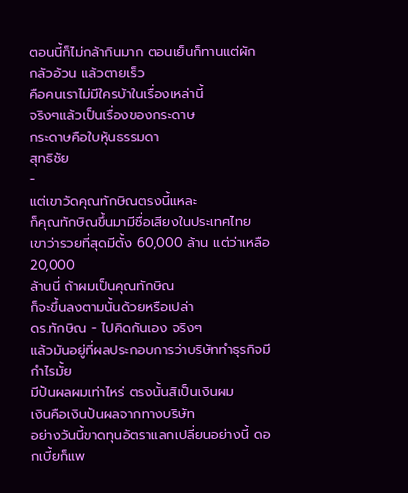ตอนนี้ก็ไม่กล้ากินมาก ตอนเย็นก็ทานแต่ผัก
กลัวอ้วน แล้วตายเร็ว
คือคนเราไม่มีใครบ้าในเรื่องเหล่านี้
จริงๆแล้วเป็นเรื่องของกระดาษ
กระดาษคือใบหุ้นธรรมดา
สุทธิชัย
-
แต่เขาวัดคุณทักษิณตรงนี้แหละ
ก็คุณทักษิณขึ้นมามีชื่อเสียงในประเทศไทย
เขาว่ารวยที่สุดมีตั้ง 60,000 ล้าน แต่ว่าเหลือ 20,000
ล้านนี่ ถ้าผมเป็นคุณทักษิณ
ก็จะขึ้นลงตามนั้นด้วยหรือเปล่า
ดร.ทักษิณ - ไปคิดกันเอง จริงๆ
แล้วมันอยู่ที่ผลประกอบการว่าบริษัททำธุรกิจมีกำไรมั้ย
มีปันผลผมเท่าไหร่ ตรงนั้นสิเป็นเงินผม
เงินคือเงินปันผลจากทางบริษัท
อย่างวันนี้ขาดทุนอัตราแลกเปลี่ยนอย่างนี้ ดอกเบี้ยก็แพ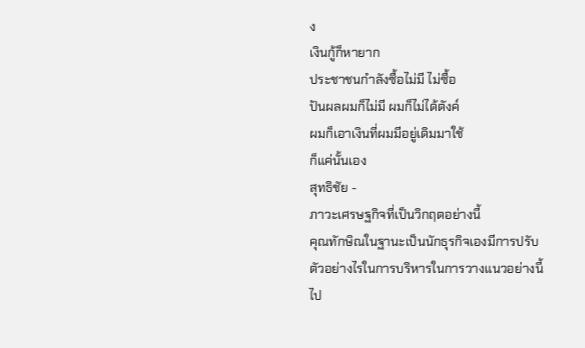ง
เงินกู้ก็หายาก
ประชาชนกำลังซื้อไม่มี ไม่ซื้อ
ปันผลผมก็ไม่มี ผมก็ไม่ได้ตังค์
ผมก็เอาเงินที่ผมมีอยู่เดิมมาใช้
ก็แค่นั้นเอง
สุทธิชัย -
ภาวะเศรษฐกิจที่เป็นวิกฤตอย่างนี้
คุณทักษิณในฐานะเป็นนักธุรกิจเองมีการปรับตัวอย่างไรในการบริหารในการวางแนวอย่างนี้ไป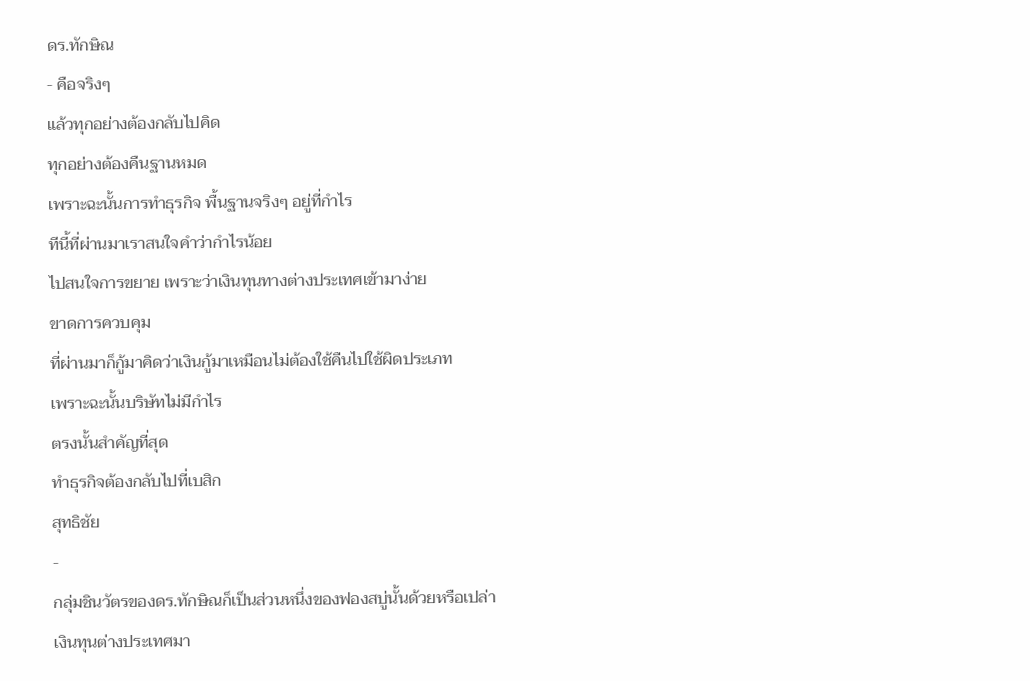ดร.ทักษิณ
- คือจริงๆ
แล้วทุกอย่างต้องกลับไปคิด
ทุกอย่างต้องคืนฐานหมด
เพราะฉะนั้นการทำธุรกิจ พื้นฐานจริงๆ อยู่ที่กำไร
ทีนี้ที่ผ่านมาเราสนใจคำว่ากำไรน้อย
ไปสนใจการขยาย เพราะว่าเงินทุนทางต่างประเทศเข้ามาง่าย
ขาดการควบคุม
ที่ผ่านมาก็กู้มาคิดว่าเงินกู้มาเหมือนไม่ต้องใช้คืนไปใช้ผิดประเภท
เพราะฉะนั้นบริษัทไม่มีกำไร
ตรงนั้นสำคัญที่สุด
ทำธุรกิจต้องกลับไปที่เบสิก
สุทธิชัย
-
กลุ่มชินวัตรของดร.ทักษิณก็เป็นส่วนหนึ่งของฟองสบู่นั้นด้วยหรือเปล่า
เงินทุนต่างประเทศมา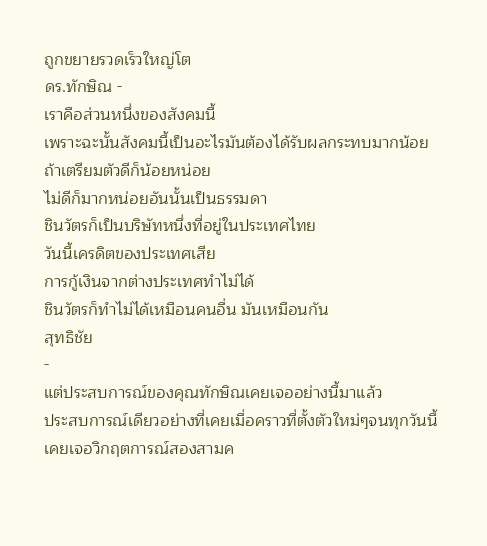ถูกขยายรวดเร็วใหญ่โต
ดร.ทักษิณ -
เราคือส่วนหนึ่งของสังคมนี้
เพราะฉะนั้นสังคมนี้เป็นอะไรมันต้องได้รับผลกระทบมากน้อย ถ้าเตรียมตัวดีก็น้อยหน่อย
ไม่ดีก็มากหน่อยอันนั้นเป็นธรรมดา
ชินวัตรก็เป็นบริษัทหนึ่งที่อยู่ในประเทศไทย
วันนี้เครดิตของประเทศเสีย
การกู้เงินจากต่างประเทศทำไม่ได้
ชินวัตรก็ทำไม่ได้เหมือนคนอื่น มันเหมือนกัน
สุทธิชัย
-
แต่ประสบการณ์ของคุณทักษิณเคยเจออย่างนี้มาแล้ว
ประสบการณ์เดียวอย่างที่เคยเมื่อคราวที่ตั้งตัวใหม่ๆจนทุกวันนี้
เคยเจอวิกฤตการณ์สองสามค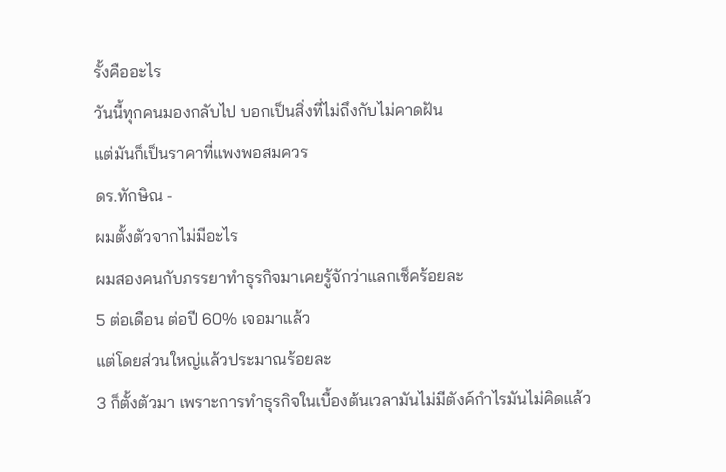รั้งคืออะไร
วันนี้ทุกคนมองกลับไป บอกเป็นสิ่งที่ไม่ถึงกับไม่คาดฝัน
แต่มันก็เป็นราคาที่แพงพอสมควร
ดร.ทักษิณ -
ผมตั้งตัวจากไม่มีอะไร
ผมสองคนกับภรรยาทำธุรกิจมาเคยรู้จักว่าแลกเช็คร้อยละ
5 ต่อเดือน ต่อปี 60% เจอมาแล้ว
แต่โดยส่วนใหญ่แล้วประมาณร้อยละ
3 ก็ตั้งตัวมา เพราะการทำธุรกิจในเบื้องต้นเวลามันไม่มีตังค์กำไรมันไม่คิดแล้ว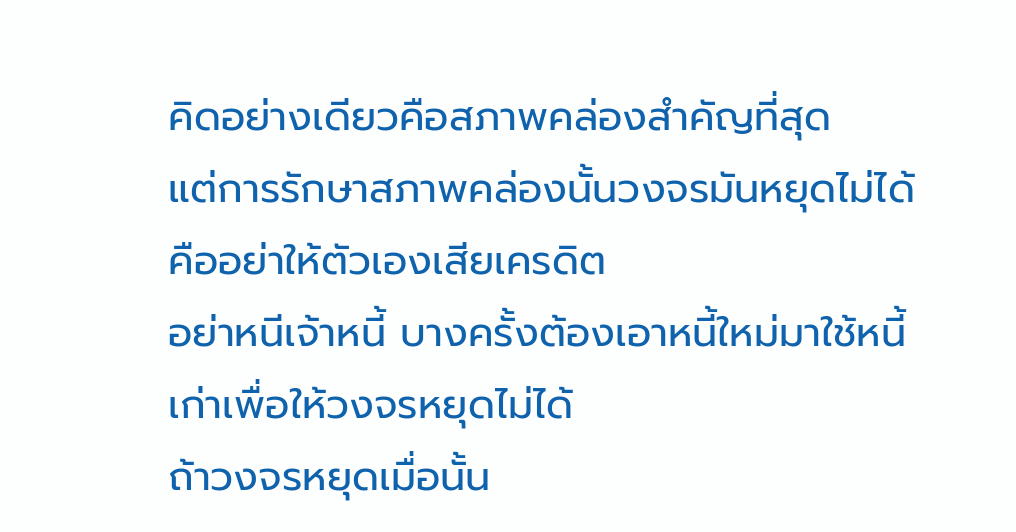คิดอย่างเดียวคือสภาพคล่องสำคัญที่สุด
แต่การรักษาสภาพคล่องนั้นวงจรมันหยุดไม่ได้
คืออย่าให้ตัวเองเสียเครดิต
อย่าหนีเจ้าหนี้ บางครั้งต้องเอาหนี้ใหม่มาใช้หนี้เก่าเพื่อให้วงจรหยุดไม่ได้
ถ้าวงจรหยุดเมื่อนั้น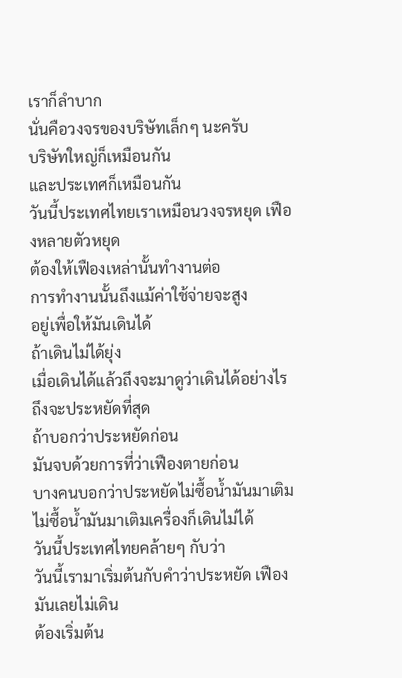เราก็ลำบาก
นั่นคือวงจรของบริษัทเล็กๆ นะครับ
บริษัทใหญ่ก็เหมือนกัน
และประเทศก็เหมือนกัน
วันนี้ประเทศไทยเราเหมือนวงจรหยุด เฟืองหลายตัวหยุด
ต้องให้เฟืองเหล่านั้นทำงานต่อ
การทำงานนั้นถึงแม้ค่าใช้จ่ายจะสูง
อยู่เพื่อให้มันเดินได้
ถ้าเดินไม่ได้ยุ่ง
เมื่อเดินได้แล้วถึงจะมาดูว่าเดินได้อย่างไรถึงจะประหยัดที่สุด
ถ้าบอกว่าประหยัดก่อน
มันจบด้วยการที่ว่าเฟืองตายก่อน
บางคนบอกว่าประหยัดไม่ซื้อน้ำมันมาเติม
ไม่ซื้อน้ำมันมาเติมเครื่องก็เดินไม่ได้
วันนี้ประเทศไทยคล้ายๆ กับว่า
วันนี้เรามาเริ่มต้นกับคำว่าประหยัด เฟืองมันเลยไม่เดิน
ต้องเริ่มต้น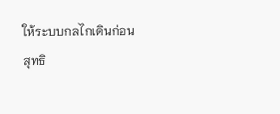ให้ระบบกลไกเดินก่อน
สุทธิ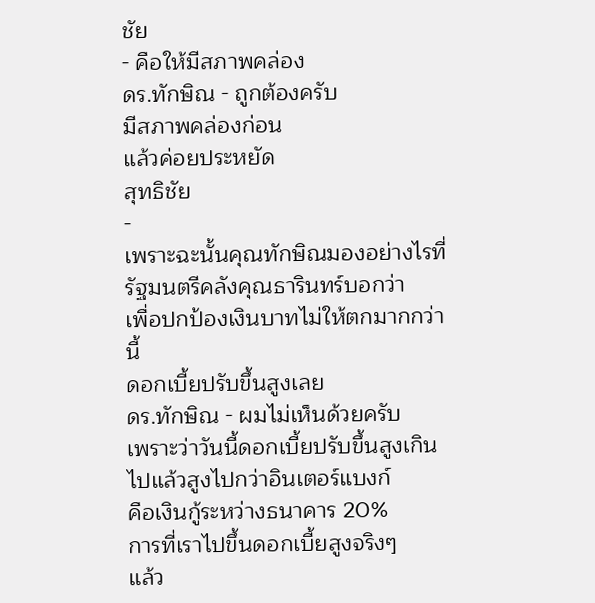ชัย
- คือให้มีสภาพคล่อง
ดร.ทักษิณ - ถูกต้องครับ
มีสภาพคล่องก่อน
แล้วค่อยประหยัด
สุทธิชัย
-
เพราะฉะนั้นคุณทักษิณมองอย่างไรที่รัฐมนตรีคลังคุณธารินทร์บอกว่า
เพื่อปกป้องเงินบาทไม่ให้ตกมากกว่านี้
ดอกเบี้ยปรับขึ้นสูงเลย
ดร.ทักษิณ - ผมไม่เห็นด้วยครับ
เพราะว่าวันนี้ดอกเบี้ยปรับขึ้นสูงเกินไปแล้วสูงไปกว่าอินเตอร์แบงก์
คือเงินกู้ระหว่างธนาคาร 20%
การที่เราไปขึ้นดอกเบี้ยสูงจริงๆ
แล้ว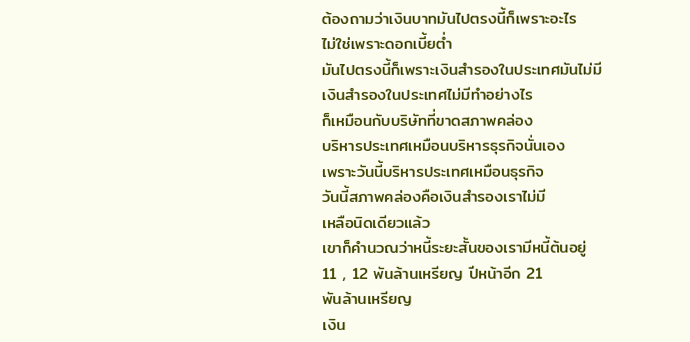ต้องถามว่าเงินบาทมันไปตรงนี้ก็เพราะอะไร
ไม่ใช่เพราะดอกเบี้ยต่ำ
มันไปตรงนี้ก็เพราะเงินสำรองในประเทศมันไม่มี
เงินสำรองในประเทศไม่มีทำอย่างไร
ก็เหมือนกับบริษัทที่ขาดสภาพคล่อง
บริหารประเทศเหมือนบริหารธุรกิจนั่นเอง
เพราะวันนี้บริหารประเทศเหมือนธุรกิจ
วันนี้สภาพคล่องคือเงินสำรองเราไม่มี
เหลือนิดเดียวแล้ว
เขาก็คำนวณว่าหนี้ระยะสั้นของเรามีหนี้ต้นอยู่
11 , 12 พันล้านเหรียญ ปีหน้าอีก 21
พันล้านเหรียญ
เงิน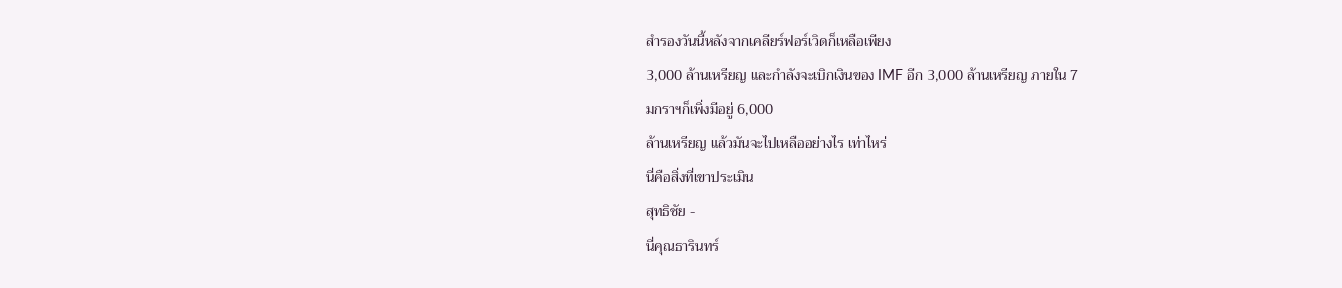สำรองวันนี้หลังจากเคลียร์ฟอร์เวิดก็เหลือเพียง
3,000 ล้านเหรียญ และกำลังจะเบิกเงินของ IMF อีก 3,000 ล้านเหรียญ ภายใน 7
มกราฯก็เพิ่งมีอยู่ 6,000
ล้านเหรียญ แล้วมันจะไปเหลืออย่างไร เท่าไหร่
นี่คือสิ่งที่เขาประเมิน
สุทธิชัย -
นี่คุณธารินทร์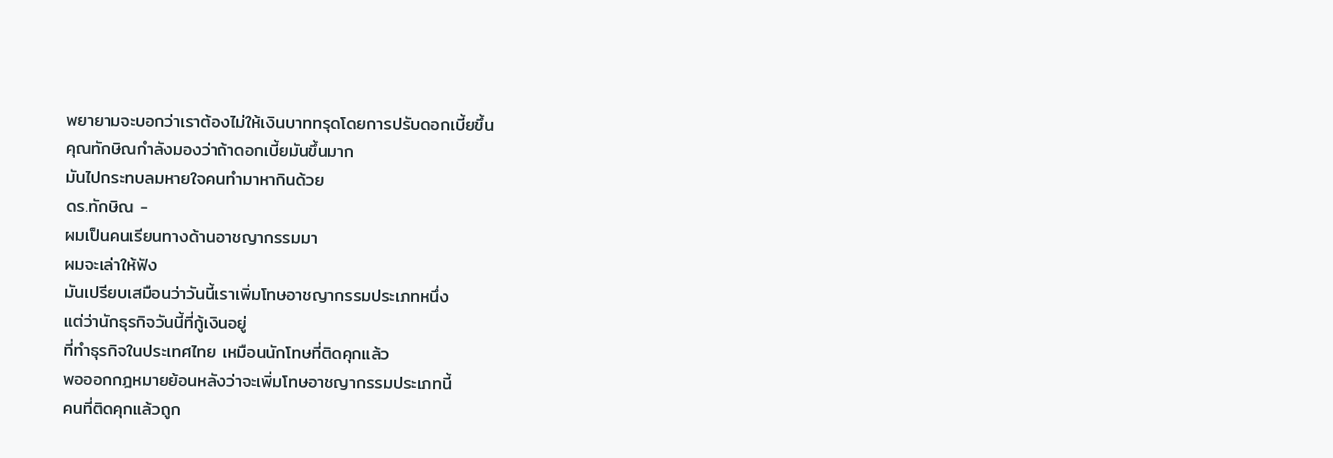พยายามจะบอกว่าเราต้องไม่ให้เงินบาททรุดโดยการปรับดอกเบี้ยขึ้น
คุณทักษิณกำลังมองว่าถ้าดอกเบี้ยมันขึ้นมาก
มันไปกระทบลมหายใจคนทำมาหากินด้วย
ดร.ทักษิณ -
ผมเป็นคนเรียนทางด้านอาชญากรรมมา
ผมจะเล่าให้ฟัง
มันเปรียบเสมือนว่าวันนี้เราเพิ่มโทษอาชญากรรมประเภทหนึ่ง
แต่ว่านักธุรกิจวันนี้ที่กู้เงินอยู่
ที่ทำธุรกิจในประเทศไทย เหมือนนักโทษที่ติดคุกแล้ว
พอออกกฎหมายย้อนหลังว่าจะเพิ่มโทษอาชญากรรมประเภทนี้
คนที่ติดคุกแล้วถูก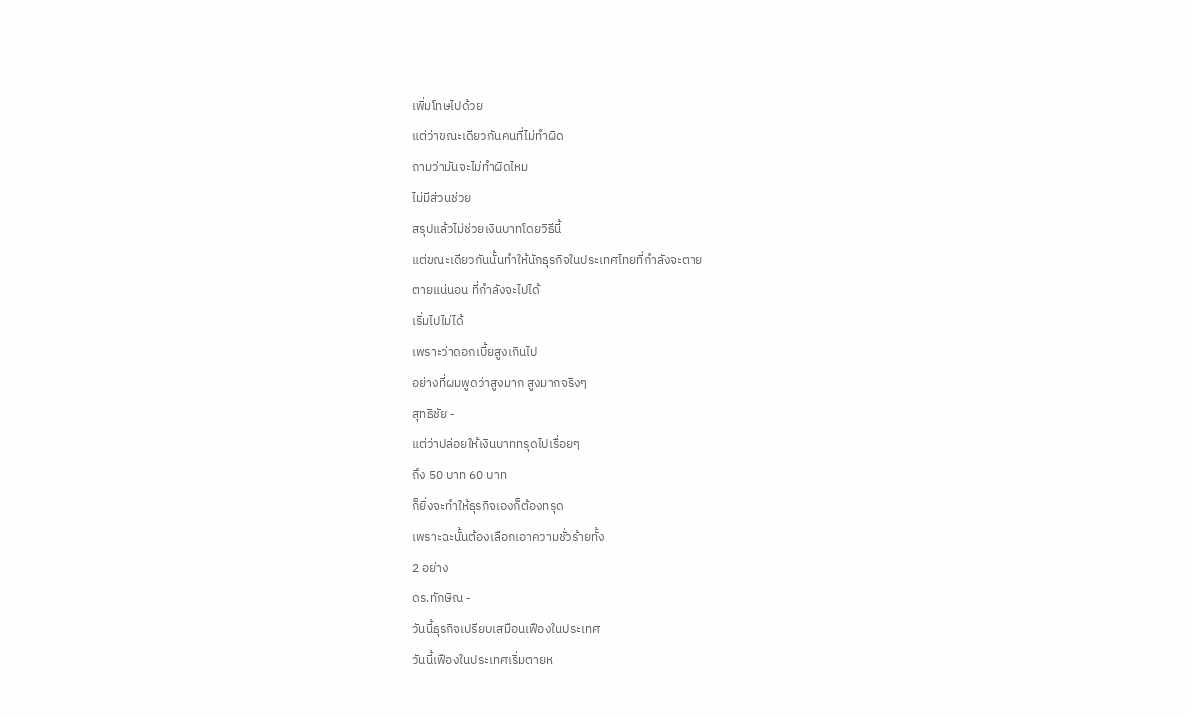เพิ่มโทษไปด้วย
แต่ว่าขณะเดียวกันคนที่ไม่ทำผิด
ถามว่ามันจะไม่ทำผิดไหม
ไม่มีส่วนช่วย
สรุปแล้วไม่ช่วยเงินบาทโดยวิธีนี้
แต่ขณะเดียวกันนั้นทำให้นักธุรกิจในประเทศไทยที่กำลังจะตาย
ตายแน่นอน ที่กำลังจะไปได้
เริ่มไปไม่ได้
เพราะว่าดอกเบี้ยสูงเกินไป
อย่างที่ผมพูดว่าสูงมาก สูงมากจริงๆ
สุทธิชัย -
แต่ว่าปล่อยให้เงินบาททรุดไปเรื่อยๆ
ถึง 50 บาท 60 บาท
ก็ยิ่งจะทำให้ธุรกิจเองก็ต้องทรุด
เพราะฉะนั้นต้องเลือกเอาความชั่วร้ายทั้ง
2 อย่าง
ดร.ทักษิณ -
วันนี้ธุรกิจเปรียบเสมือนเฟืองในประเทศ
วันนี้เฟืองในประเทศเริ่มตายห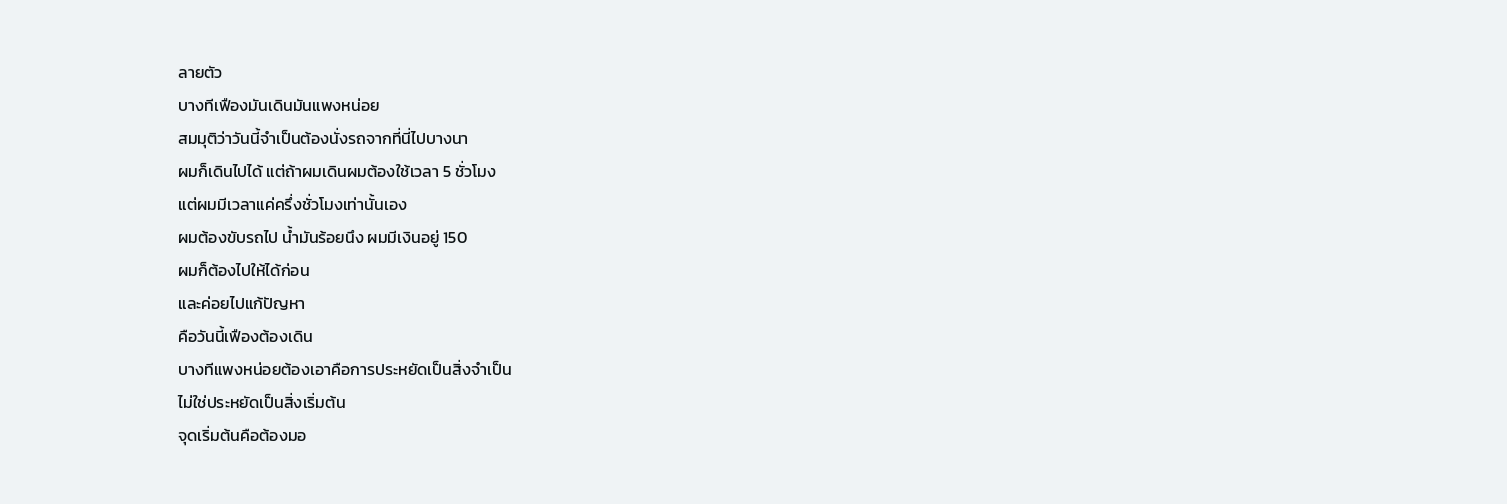ลายตัว
บางทีเฟืองมันเดินมันแพงหน่อย
สมมุติว่าวันนี้จำเป็นต้องนั่งรถจากที่นี่ไปบางนา
ผมก็เดินไปได้ แต่ถ้าผมเดินผมต้องใช้เวลา 5 ชั่วโมง
แต่ผมมีเวลาแค่ครึ่งชั่วโมงเท่านั้นเอง
ผมต้องขับรถไป น้ำมันร้อยนึง ผมมีเงินอยู่ 150
ผมก็ต้องไปให้ได้ก่อน
และค่อยไปแก้ปัญหา
คือวันนี้เฟืองต้องเดิน
บางทีแพงหน่อยต้องเอาคือการประหยัดเป็นสิ่งจำเป็น
ไม่ใช่ประหยัดเป็นสิ่งเริ่มต้น
จุดเริ่มต้นคือต้องมอ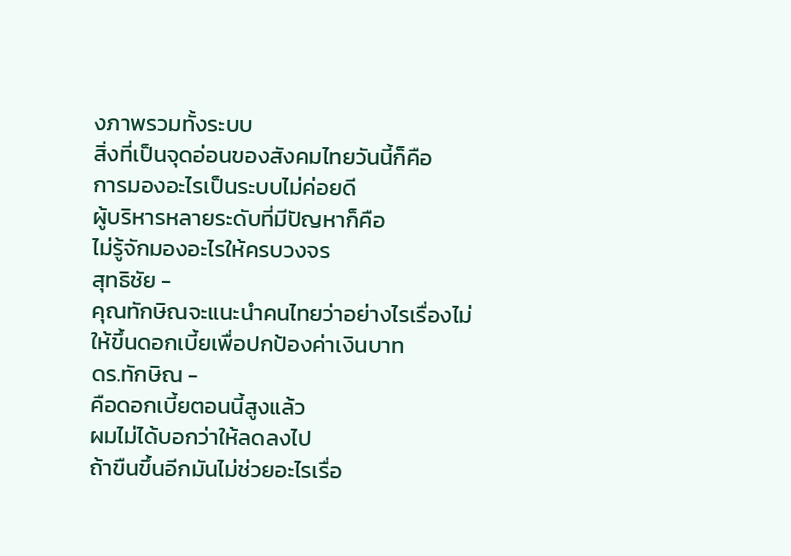งภาพรวมทั้งระบบ
สิ่งที่เป็นจุดอ่อนของสังคมไทยวันนี้ก็คือ
การมองอะไรเป็นระบบไม่ค่อยดี
ผู้บริหารหลายระดับที่มีปัญหาก็คือ
ไม่รู้จักมองอะไรให้ครบวงจร
สุทธิชัย -
คุณทักษิณจะแนะนำคนไทยว่าอย่างไรเรื่องไม่ให้ขึ้นดอกเบี้ยเพื่อปกป้องค่าเงินบาท
ดร.ทักษิณ -
คือดอกเบี้ยตอนนี้สูงแล้ว
ผมไม่ได้บอกว่าให้ลดลงไป
ถ้าขืนขึ้นอีกมันไม่ช่วยอะไรเรื่อ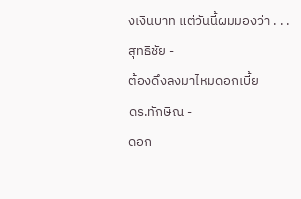งเงินบาท แต่วันนี้ผมมองว่า . . .
สุทธิชัย -
ต้องดึงลงมาไหมดอกเบี้ย
ดร.ทักษิณ -
ดอก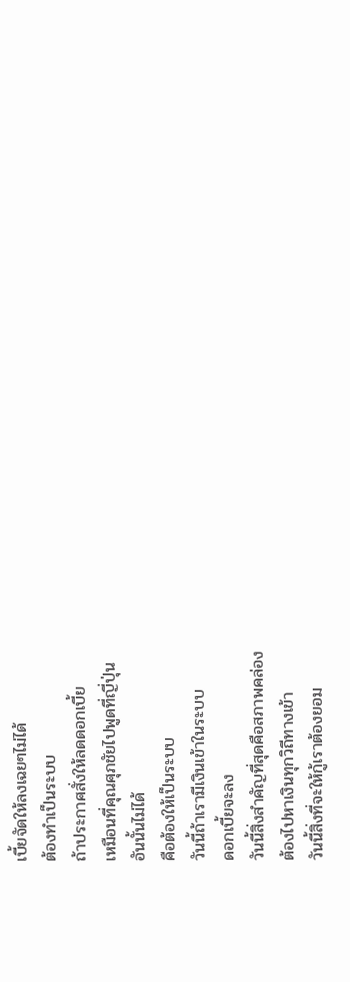เบี้ยจัดให้ลงเฉยๆไม่ได้
ต้องทำเป็นระบบ
ถ้าประกาศสั่งให้ลดดอกเบี้ย
เหมือนที่คุณศุภชัยไปพูดที่ญี่ปุ่น
อันนั้นไม่ได้
คือต้องให้เป็นระบบ
วันนี้ถ้าเรามีเงินเข้าในระบบ
ดอกเบี้ยจะลง
วันนี้สิ่งสำคัญที่สุดคือสภาพคล่อง
ต้องไปหาเงินทุกวิถีทางเข้า
วันนี้สิ่งที่จะให้กู้เราต้องยอม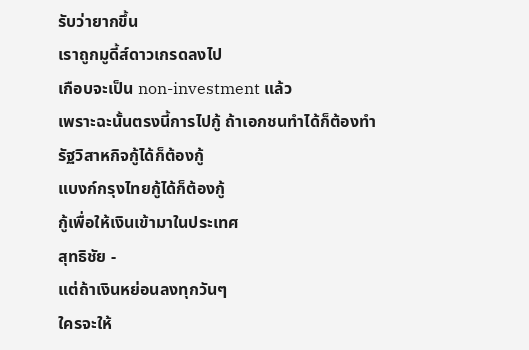รับว่ายากขึ้น
เราถูกมูดี้ส์ดาวเกรดลงไป
เกือบจะเป็น non-investment แล้ว
เพราะฉะนั้นตรงนี้การไปกู้ ถ้าเอกชนทำได้ก็ต้องทำ
รัฐวิสาหกิจกู้ได้ก็ต้องกู้
แบงก์กรุงไทยกู้ได้ก็ต้องกู้
กู้เพื่อให้เงินเข้ามาในประเทศ
สุทธิชัย -
แต่ถ้าเงินหย่อนลงทุกวันๆ
ใครจะให้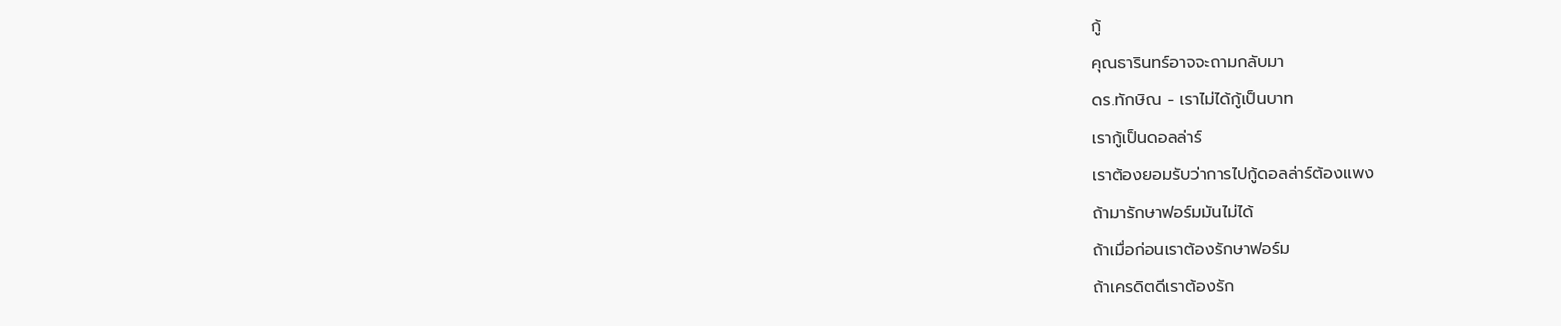กู้
คุณธารินทร์อาจจะถามกลับมา
ดร.ทักษิณ - เราไม่ได้กู้เป็นบาท
เรากู้เป็นดอลล่าร์
เราต้องยอมรับว่าการไปกู้ดอลล่าร์ต้องแพง
ถ้ามารักษาฟอร์มมันไม่ได้
ถ้าเมื่อก่อนเราต้องรักษาฟอร์ม
ถ้าเครดิตดีเราต้องรัก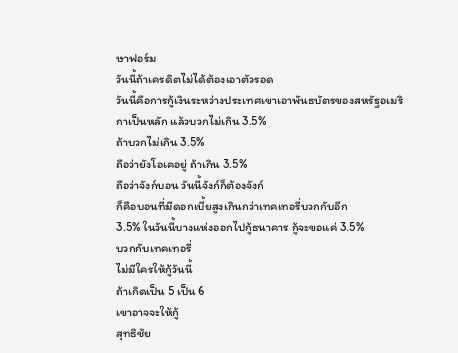ษาฟอร์ม
วันนี้ถ้าเครดิตไม่ได้ต้องเอาตัวรอด
วันนี้คือการกู้เงินระหว่างประเทศเขาเอาพันธบัตรของสหรัฐอเมริกาเป็นหลัก แล้วบวกไม่เกิน 3.5%
ถ้าบวกไม่เกิน 3.5%
ถือว่ายังโอเคอยู่ ถ้าเกิน 3.5%
ถือว่าจังก์บอน วันนี้จังก์ก็ต้องจังก์
ก็คือบอนที่มีดอกเบี้ยสูงเกินกว่าเทคเทอรี่บวกกับอีก
3.5% ในวันนี้บางแห่งออกไปกู้ธนาคาร กู้จะขอแค่ 3.5%
บวกกับเทคเทอรี่
ไม่มีใครให้กู้วันนี้
ถ้าเกิดเป็น 5 เป็น 6
เขาอาจจะให้กู้
สุทธิชัย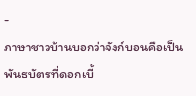-
ภาษาชาวบ้านบอกว่าจังก์บอนคือเป็นพันธบัตรที่ดอกเบี้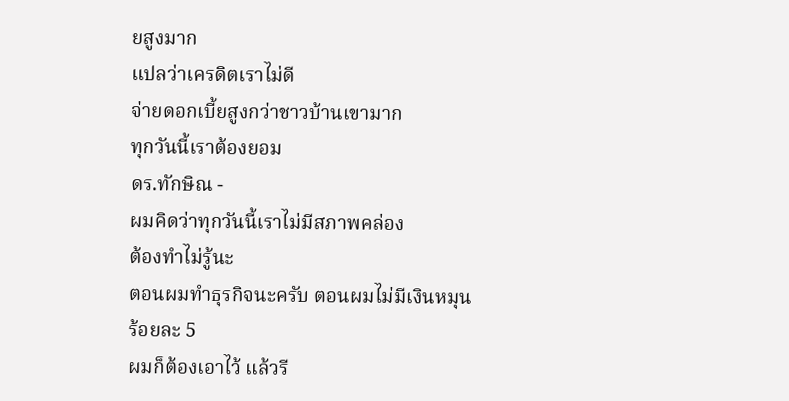ยสูงมาก
แปลว่าเครดิตเราไม่ดี
จ่ายดอกเบี้ยสูงกว่าชาวบ้านเขามาก
ทุกวันนี้เราต้องยอม
ดร.ทักษิณ -
ผมคิดว่าทุกวันนี้เราไม่มีสภาพคล่อง
ต้องทำไม่รู้นะ
ตอนผมทำธุรกิจนะครับ ตอนผมไม่มีเงินหมุน ร้อยละ 5
ผมก็ต้องเอาไว้ แล้วรี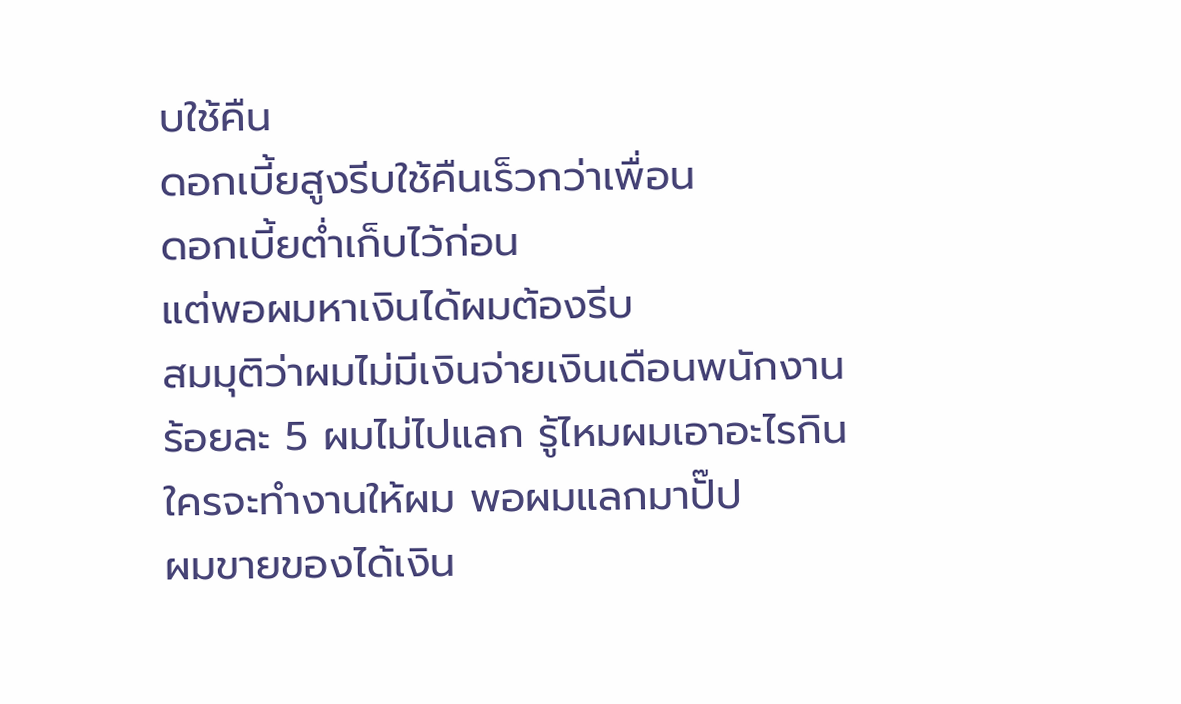บใช้คืน
ดอกเบี้ยสูงรีบใช้คืนเร็วกว่าเพื่อน
ดอกเบี้ยต่ำเก็บไว้ก่อน
แต่พอผมหาเงินได้ผมต้องรีบ
สมมุติว่าผมไม่มีเงินจ่ายเงินเดือนพนักงาน
ร้อยละ 5 ผมไม่ไปแลก รู้ไหมผมเอาอะไรกิน
ใครจะทำงานให้ผม พอผมแลกมาปั๊ป
ผมขายของได้เงิน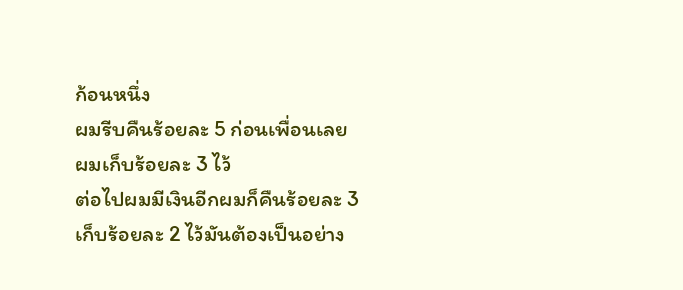ก้อนหนึ่ง
ผมรีบคืนร้อยละ 5 ก่อนเพื่อนเลย
ผมเก็บร้อยละ 3 ไว้
ต่อไปผมมีเงินอีกผมก็คืนร้อยละ 3
เก็บร้อยละ 2 ไว้มันต้องเป็นอย่าง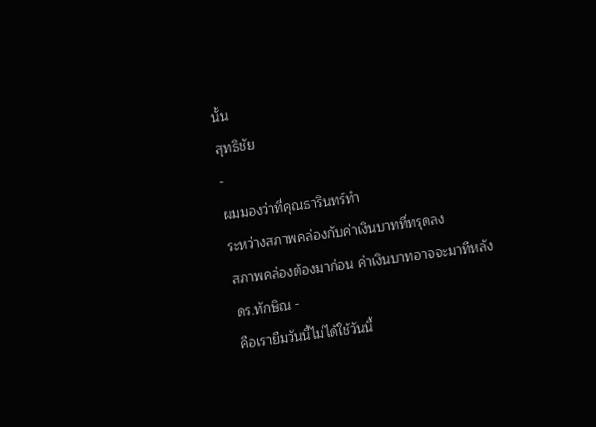นั้น
สุทธิชัย
-
ผมมองว่าที่คุณธารินทร์ทำ
ระหว่างสภาพคล่องกับค่าเงินบาทที่ทรุดลง
สภาพคล่องต้องมาก่อน ค่าเงินบาทอาจจะมาทีหลัง
ดร.ทักษิณ -
คือเรายืมวันนี้ไม่ได้ใช้วันนี้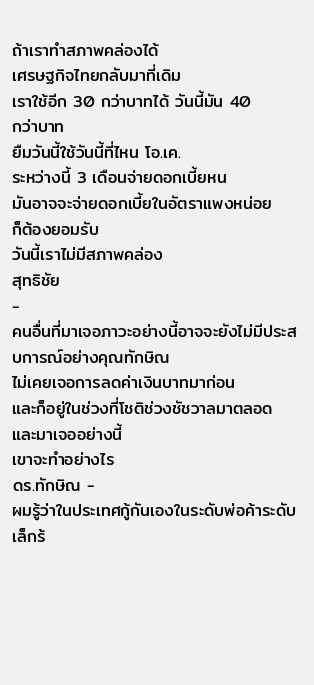ถ้าเราทำสภาพคล่องได้
เศรษฐกิจไทยกลับมาที่เดิม
เราใช้อีก 30 กว่าบาทได้ วันนี้มัน 40
กว่าบาท
ยืมวันนี้ใช้วันนี้ที่ไหน โอ.เค.
ระหว่างนี้ 3 เดือนจ่ายดอกเบี้ยหน
มันอาจจะจ่ายดอกเบี้ยในอัตราแพงหน่อย
ก็ต้องยอมรับ
วันนี้เราไม่มีสภาพคล่อง
สุทธิชัย
-
คนอื่นที่มาเจอภาวะอย่างนี้อาจจะยังไม่มีประสบการณ์อย่างคุณทักษิณ
ไม่เคยเจอการลดค่าเงินบาทมาก่อน
และก็อยู่ในช่วงที่โชติช่วงชัชวาลมาตลอด
และมาเจออย่างนี้
เขาจะทำอย่างไร
ดร.ทักษิณ -
ผมรู้ว่าในประเทศกู้กันเองในระดับพ่อค้าระดับเล็กร้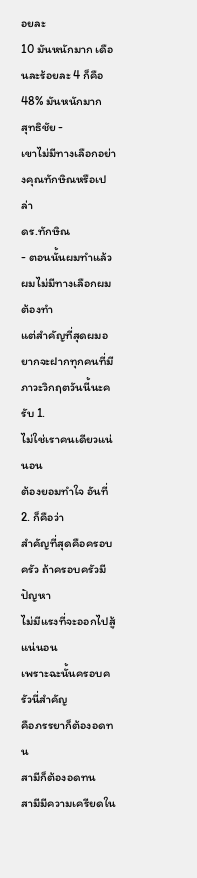อยละ
10 มันหนักมาก เดือนละร้อยละ 4 ก็คือ 48% มันหนักมาก
สุทธิชัย -
เขาไม่มีทางเลือกอย่างคุณทักษิณหรือเปล่า
ดร.ทักษิณ
- ตอนนั้นผมทำแล้ว
ผมไม่มีทางเลือกผมต้องทำ
แต่สำคัญที่สุดผมอยากจะฝากทุกคนที่มีภาวะวิกฤตวันนี้นะครับ 1.
ไม่ใช่เราคนเดียวแน่นอน
ต้องยอมทำใจ อันที่ 2. ก็คือว่า
สำคัญที่สุดคือครอบครัว ถ้าครอบครัวมีปัญหา
ไม่มีแรงที่จะออกไปสู้แน่นอน
เพราะฉะนั้นครอบครัวนี่สำคัญ
คือภรรยาก็ต้องอดทน
สามีก็ต้องอดทน
สามีมีความเครียดใน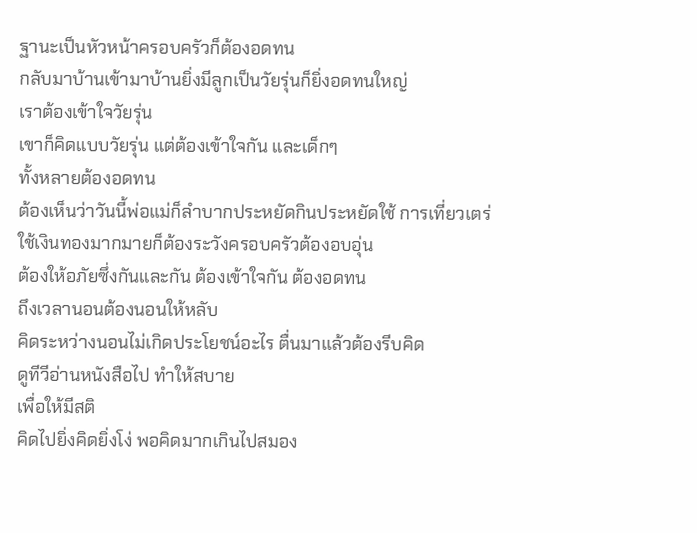ฐานะเป็นหัวหน้าครอบครัวก็ต้องอดทน
กลับมาบ้านเข้ามาบ้านยิ่งมีลูกเป็นวัยรุ่นก็ยิ่งอดทนใหญ่
เราต้องเข้าใจวัยรุ่น
เขาก็คิดแบบวัยรุ่น แต่ต้องเข้าใจกัน และเด็กๆ
ทั้งหลายต้องอดทน
ต้องเห็นว่าวันนี้พ่อแม่ก็ลำบากประหยัดกินประหยัดใช้ การเที่ยวเตร่
ใช้เงินทองมากมายก็ต้องระวังครอบครัวต้องอบอุ่น
ต้องให้อภัยซึ่งกันและกัน ต้องเข้าใจกัน ต้องอดทน
ถึงเวลานอนต้องนอนให้หลับ
คิดระหว่างนอนไม่เกิดประโยชน์อะไร ตื่นมาแล้วต้องรีบคิด
ดูทีวีอ่านหนังสือไป ทำให้สบาย
เพื่อให้มีสติ
คิดไปยิ่งคิดยิ่งโง่ พอคิดมากเกินไปสมอง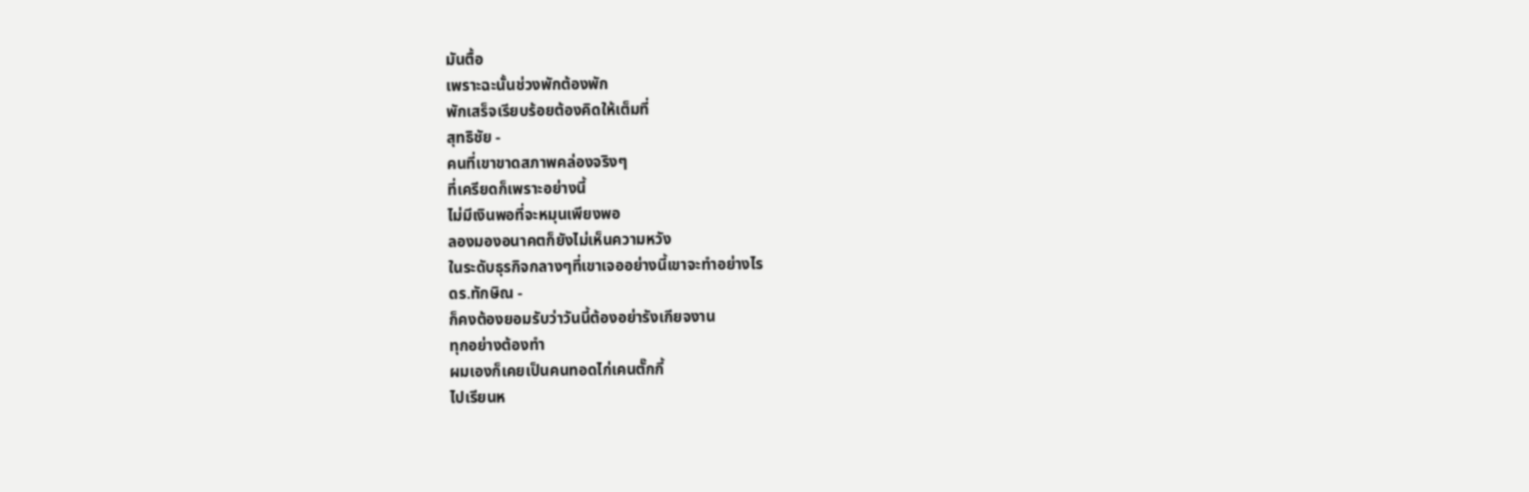มันตื้อ
เพราะฉะนั้นช่วงพักต้องพัก
พักเสร็จเรียบร้อยต้องคิดให้เต็มที่
สุทธิชัย -
คนที่เขาขาดสภาพคล่องจริงๆ
ที่เครียดก็เพราะอย่างนี้
ไม่มีเงินพอที่จะหมุนเพียงพอ
ลองมองอนาคตก็ยังไม่เห็นความหวัง
ในระดับธุรกิจกลางๆที่เขาเจออย่างนี้เขาจะทำอย่างไร
ดร.ทักษิณ -
ก็คงต้องยอมรับว่าวันนี้ต้องอย่ารังเกียจงาน
ทุกอย่างต้องทำ
ผมเองก็เคยเป็นคนทอดไก่เคนตั๊กกี้
ไปเรียนห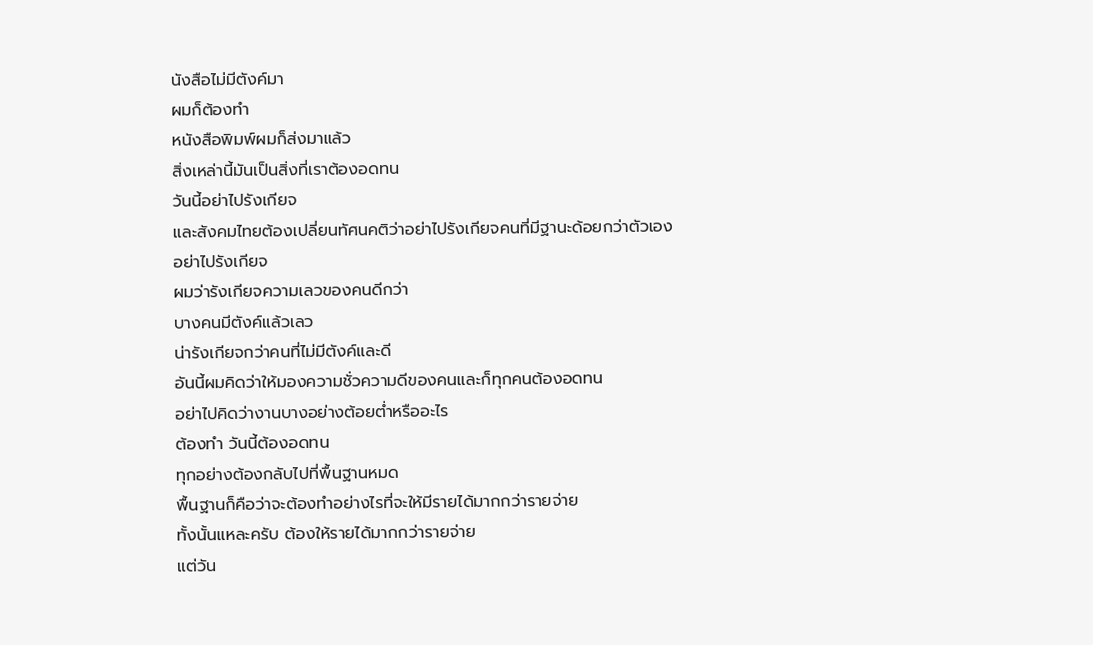นังสือไม่มีตังค์มา
ผมก็ต้องทำ
หนังสือพิมพ์ผมก็ส่งมาแล้ว
สิ่งเหล่านี้มันเป็นสิ่งที่เราต้องอดทน
วันนี้อย่าไปรังเกียจ
และสังคมไทยต้องเปลี่ยนทัศนคติว่าอย่าไปรังเกียจคนที่มีฐานะด้อยกว่าตัวเอง
อย่าไปรังเกียจ
ผมว่ารังเกียจความเลวของคนดีกว่า
บางคนมีตังค์แล้วเลว
น่ารังเกียจกว่าคนที่ไม่มีตังค์และดี
อันนี้ผมคิดว่าให้มองความชั่วความดีของคนและก็ทุกคนต้องอดทน
อย่าไปคิดว่างานบางอย่างต้อยต่ำหรืออะไร
ต้องทำ วันนี้ต้องอดทน
ทุกอย่างต้องกลับไปที่พื้นฐานหมด
พื้นฐานก็คือว่าจะต้องทำอย่างไรที่จะให้มีรายได้มากกว่ารายจ่าย
ทั้งนั้นแหละครับ ต้องให้รายได้มากกว่ารายจ่าย
แต่วัน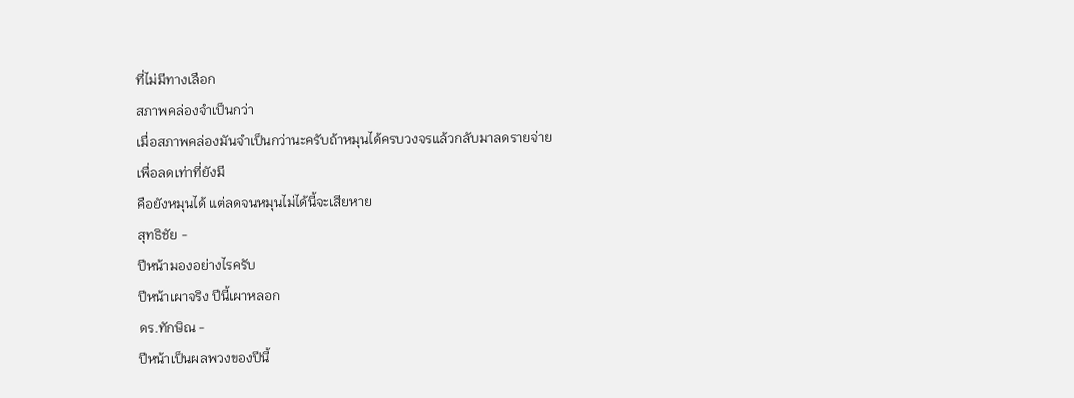ที่ไม่มีทางเลือก
สภาพคล่องจำเป็นกว่า
เมื่อสภาพคล่องมันจำเป็นกว่านะครับถ้าหมุนได้ครบวงจรแล้วกลับมาลดรายจ่าย
เพื่อลดเท่าที่ยังมี
คือยังหมุนได้ แต่ลดจนหมุนไม่ได้นี้จะเสียหาย
สุทธิชัย -
ปีหน้ามองอย่างไรครับ
ปีหน้าเผาจริง ปีนี้เผาหลอก
ดร.ทักษิณ -
ปีหน้าเป็นผลพวงของปีนี้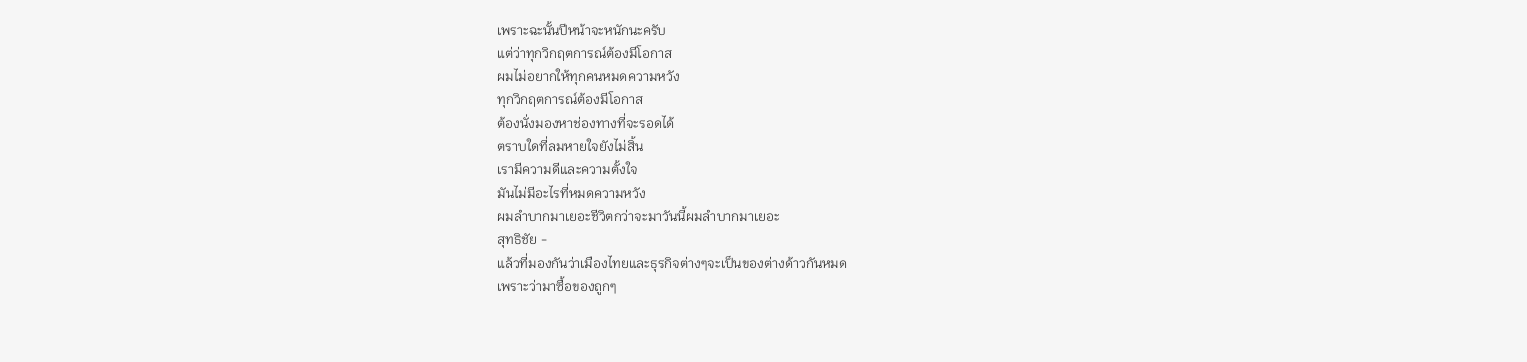เพราะฉะนั้นปีหน้าจะหนักนะครับ
แต่ว่าทุกวิกฤตการณ์ต้องมีโอกาส
ผมไม่อยากให้ทุกคนหมดความหวัง
ทุกวิกฤตการณ์ต้องมีโอกาส
ต้องนั่งมองหาช่องทางที่จะรอดได้
ตราบใดที่ลมหายใจยังไม่สิ้น
เรามีความดีและความตั้งใจ
มันไม่มีอะไรที่หมดความหวัง
ผมลำบากมาเยอะชีวิตกว่าจะมาวันนี้ผมลำบากมาเยอะ
สุทธิชัย -
แล้วที่มองกันว่าเมืองไทยและธุรกิจต่างๆจะเป็นของต่างด้าวกันหมด
เพราะว่ามาซื้อของถูกๆ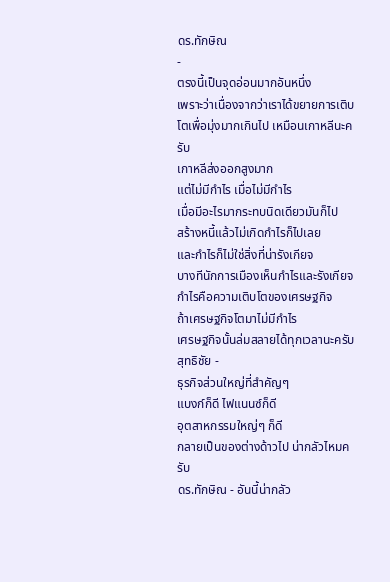ดร.ทักษิณ
-
ตรงนี้เป็นจุดอ่อนมากอันหนึ่ง
เพราะว่าเนื่องจากว่าเราได้ขยายการเติบโตเพื่อมุ่งมากเกินไป เหมือนเกาหลีนะครับ
เกาหลีส่งออกสูงมาก
แต่ไม่มีกำไร เมื่อไม่มีกำไร
เมื่อมีอะไรมากระทบนิดเดียวมันก็ไป
สร้างหนี้แล้วไม่เกิดกำไรก็ไปเลย
และกำไรก็ไม่ใช่สิ่งที่น่ารังเกียจ
บางทีนักการเมืองเห็นกำไรและรังเกียจ
กำไรคือความเติบโตของเศรษฐกิจ
ถ้าเศรษฐกิจโตมาไม่มีกำไร
เศรษฐกิจนั้นล่มสลายได้ทุกเวลานะครับ
สุทธิชัย -
ธุรกิจส่วนใหญ่ที่สำคัญๆ
แบงก์ก็ดี ไฟแนนซ์ก็ดี
อุตสาหกรรมใหญ่ๆ ก็ดี
กลายเป็นของต่างด้าวไป น่ากลัวไหมครับ
ดร.ทักษิณ - อันนี้น่ากลัว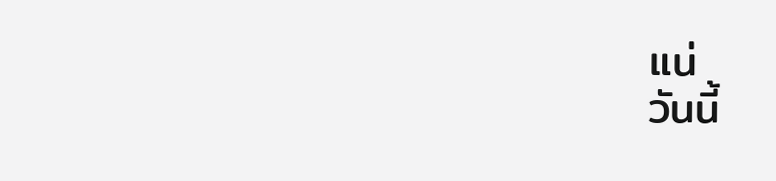แน่
วันนี้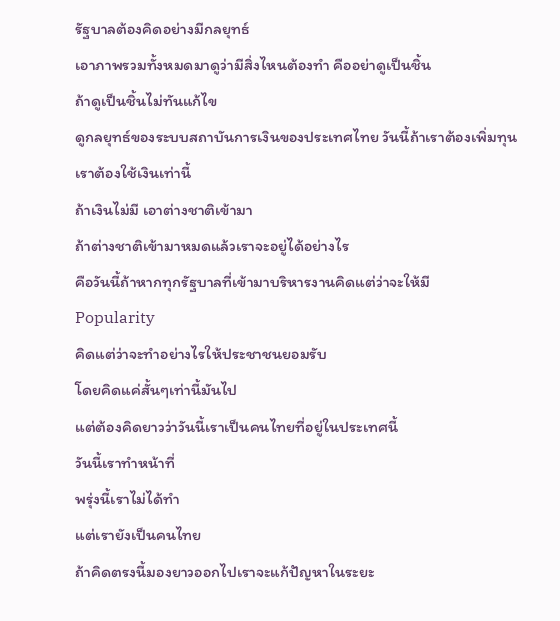รัฐบาลต้องคิดอย่างมีกลยุทธ์
เอาภาพรวมทั้งหมดมาดูว่ามีสิ่งไหนต้องทำ คืออย่าดูเป็นชิ้น
ถ้าดูเป็นชิ้นไม่ทันแก้ไข
ดูกลยุทธ์ของระบบสถาบันการเงินของประเทศไทย วันนี้ถ้าเราต้องเพิ่มทุน
เราต้องใช้เงินเท่านี้
ถ้าเงินไม่มี เอาต่างชาติเข้ามา
ถ้าต่างชาติเข้ามาหมดแล้วเราจะอยู่ได้อย่างไร
คือวันนี้ถ้าหากทุกรัฐบาลที่เข้ามาบริหารงานคิดแต่ว่าจะให้มี
Popularity
คิดแต่ว่าจะทำอย่างไรให้ประชาชนยอมรับ
โดยคิดแค่สั้นๆเท่านี้มันไป
แต่ต้องคิดยาวว่าวันนี้เราเป็นคนไทยที่อยู่ในประเทศนี้
วันนี้เราทำหน้าที่
พรุ่งนี้เราไม่ได้ทำ
แต่เรายังเป็นคนไทย
ถ้าคิดตรงนี้มองยาวออกไปเราจะแก้ปัญหาในระยะ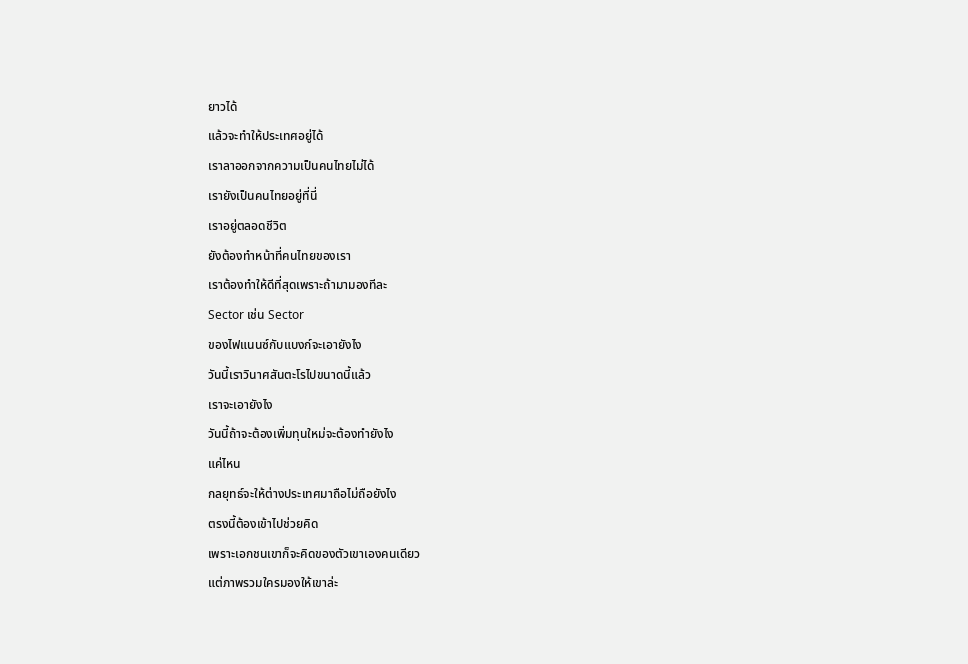ยาวได้
แล้วจะทำให้ประเทศอยู่ได้
เราลาออกจากความเป็นคนไทยไม่ได้
เรายังเป็นคนไทยอยู่ที่นี่
เราอยู่ตลอดชีวิต
ยังต้องทำหน้าที่คนไทยของเรา
เราต้องทำให้ดีที่สุดเพราะถ้ามามองทีละ
Sector เช่น Sector
ของไฟแนนซ์กับแบงก์จะเอายังไง
วันนี้เราวินาศสันตะโรไปขนาดนี้แล้ว
เราจะเอายังไง
วันนี้ถ้าจะต้องเพิ่มทุนใหม่จะต้องทำยังไง
แค่ไหน
กลยุทธ์จะให้ต่างประเทศมาถือไม่ถือยังไง
ตรงนี้ต้องเข้าไปช่วยคิด
เพราะเอกชนเขาก็จะคิดของตัวเขาเองคนเดียว
แต่ภาพรวมใครมองให้เขาล่ะ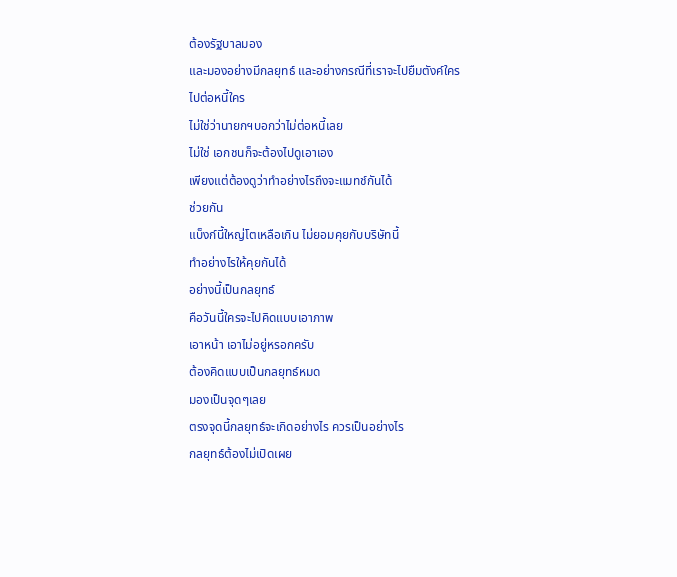ต้องรัฐบาลมอง
และมองอย่างมีกลยุทธ์ และอย่างกรณีที่เราจะไปยืมตังค์ใคร
ไปต่อหนี้ใคร
ไม่ใช่ว่านายกฯบอกว่าไม่ต่อหนี้เลย
ไม่ใช่ เอกชนก็จะต้องไปดูเอาเอง
เพียงแต่ต้องดูว่าทำอย่างไรถึงจะแมทช์กันได้
ช่วยกัน
แบ็งก์นี้ใหญ่โตเหลือเกิน ไม่ยอมคุยกับบริษัทนี้
ทำอย่างไรให้คุยกันได้
อย่างนี้เป็นกลยุทธ์
คือวันนี้ใครจะไปคิดแบบเอาภาพ
เอาหน้า เอาไม่อยู่หรอกครับ
ต้องคิดแบบเป็นกลยุทธ์หมด
มองเป็นจุดๆเลย
ตรงจุดนี้กลยุทธ์จะเกิดอย่างไร ควรเป็นอย่างไร
กลยุทธ์ต้องไม่เปิดเผย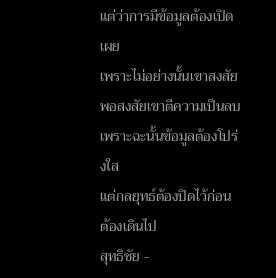แต่ว่าการมีข้อมูลต้องเปิดเผย
เพราะไม่อย่างนั้นเขาสงสัย
พอสงสัยเขาตีความเป็นลบ
เพราะฉะนั้นข้อมูลต้องโปร่งใส
แต่กลยุทธ์ต้องปิดไว้ก่อน
ต้องเดินไป
สุทธิชัย -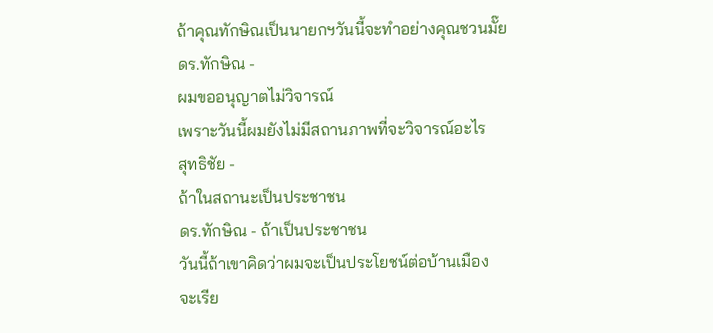ถ้าคุณทักษิณเป็นนายกฯวันนี้จะทำอย่างคุณชวนมั๊ย
ดร.ทักษิณ -
ผมขออนุญาตไม่วิจารณ์
เพราะวันนี้ผมยังไม่มีสถานภาพที่จะวิจารณ์อะไร
สุทธิชัย -
ถ้าในสถานะเป็นประชาชน
ดร.ทักษิณ - ถ้าเป็นประชาชน
วันนี้ถ้าเขาคิดว่าผมจะเป็นประโยชน์ต่อบ้านเมือง
จะเรีย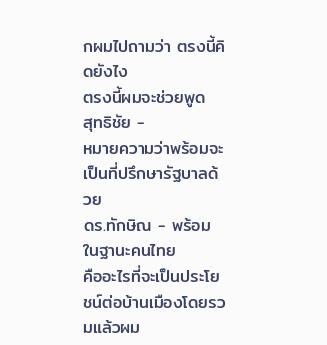กผมไปถามว่า ตรงนี้คิดยังไง
ตรงนี้ผมจะช่วยพูด
สุทธิชัย -
หมายความว่าพร้อมจะเป็นที่ปรึกษารัฐบาลด้วย
ดร.ทักษิณ - พร้อมในฐานะคนไทย
คืออะไรที่จะเป็นประโยชน์ต่อบ้านเมืองโดยรวมแล้วผม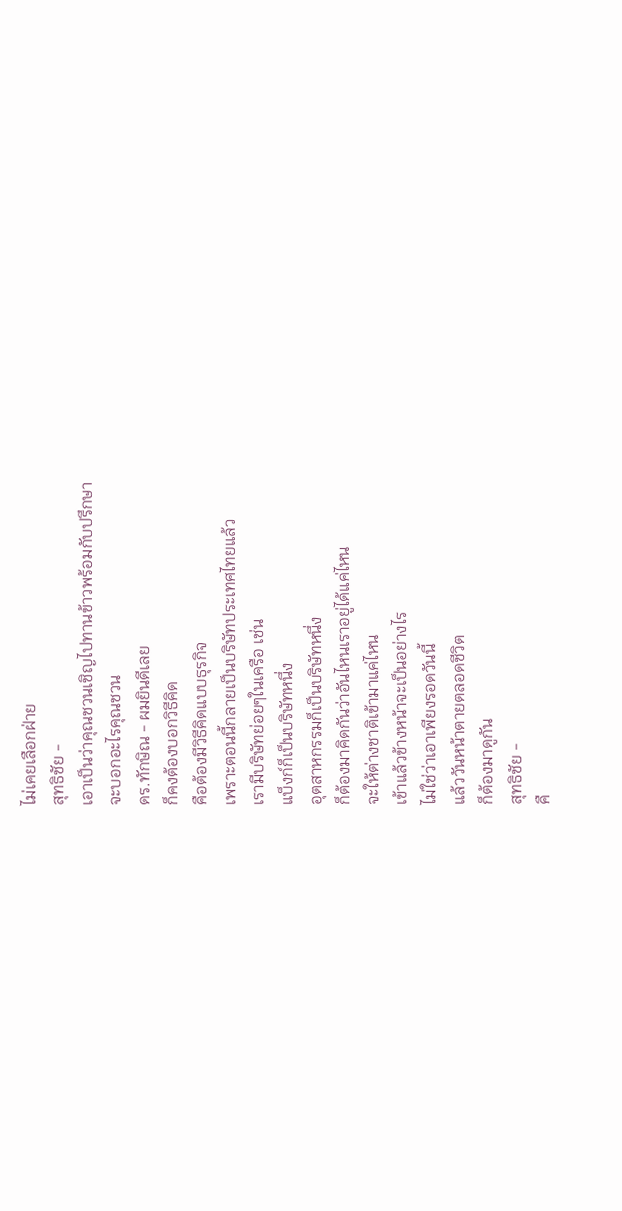ไม่เคยเลือกฝ่าย
สุทธิชัย -
เอาเป็นว่าคุณชวนเชิญไปทานข้าวพร้อมกับปรึกษา
จะบอกอะไรคุณชวน
ดร.ทักษิณ - ผมยินดีเลย
ก็คงต้องบอกวิธีคิด
คือต้องมีวิธีคิดแบบธุรกิจ
เพราะตอนนี้กลายเป็นบริษัทประเทศไทยแล้ว
เรามีบริษัทย่อยๆในเครือ เช่น
แบ็งก์ก็เป็นบริษัทหนึ่ง
อุตสาหกรรมก็เป็นบริษัทหนึ่ง
ก็ต้องมาคิดกันว่าอันไหนเราอยู่ได้แค่ไหน
จะให้ต่างชาติเข้ามาแค่ไหน
เข้าแล้วข้างหน้าจะเป็นอย่างไร
ไม่ใช่ว่าเอาเพียงรอดวันนี้
แล้ววันหน้าตายตลอดชีวิต
ก็ต้องมาดูกัน
สุทธิชัย -
คื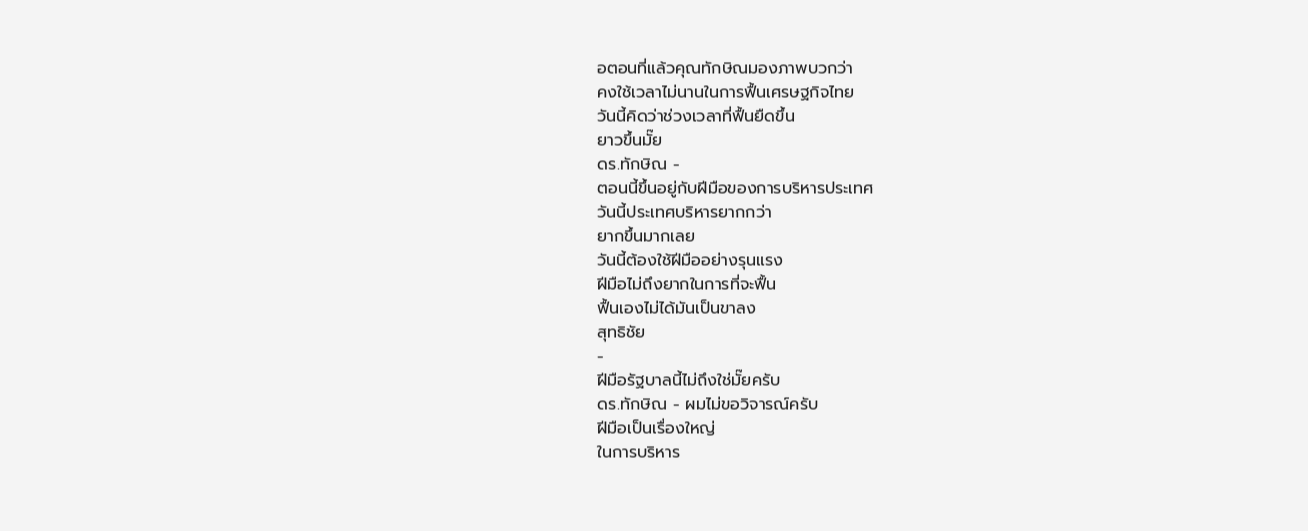อตอนที่แล้วคุณทักษิณมองภาพบวกว่า
คงใช้เวลาไม่นานในการฟื้นเศรษฐกิจไทย
วันนี้คิดว่าช่วงเวลาที่ฟื้นยืดขึ้น
ยาวขึ้นมั๊ย
ดร.ทักษิณ -
ตอนนี้ขึ้นอยู่กับฝีมือของการบริหารประเทศ
วันนี้ประเทศบริหารยากกว่า
ยากขึ้นมากเลย
วันนี้ต้องใช้ฝีมืออย่างรุนแรง
ฝีมือไม่ถึงยากในการที่จะฟื้น
ฟื้นเองไม่ได้มันเป็นขาลง
สุทธิชัย
-
ฝีมือรัฐบาลนี้ไม่ถึงใช่มั๊ยครับ
ดร.ทักษิณ - ผมไม่ขอวิจารณ์ครับ
ฝีมือเป็นเรื่องใหญ่
ในการบริหาร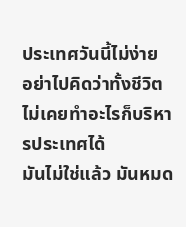ประเทศวันนี้ไม่ง่าย
อย่าไปคิดว่าทั้งชีวิตไม่เคยทำอะไรก็บริหารประเทศได้
มันไม่ใช่แล้ว มันหมด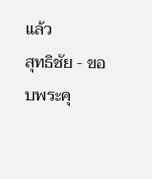แล้ว
สุทธิชัย - ขอบพระคุ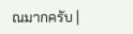ณมากครับ |